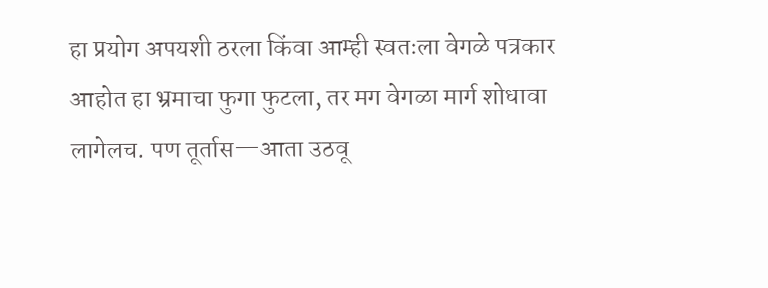हा प्रयोग अपयशी ठरला किंवा आम्ही स्वतःला वेगळे पत्रकार आहोत हा भ्रमाचा फुगा फुटला, तर मग वेगळा मार्ग शोधावा लागेलच. पण तूर्तास—आता उठवू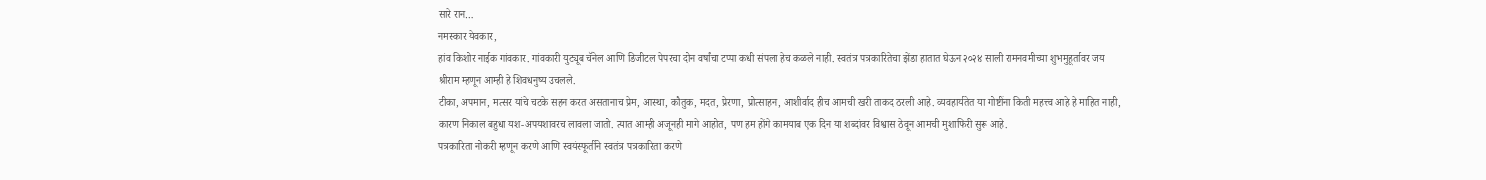सारे रान…
नमस्कार येवकार,
हांव किशोर नाईक गांवकार. गांवकारी युट्यूब चॅनेल आणि डिजीटल पेपरचा दोन वर्षांचा टप्पा कधी संपला हेच कळले नाही. स्वतंत्र पत्रकारितेचा झेंडा हातात घेऊन २०२४ साली रामनवमीच्या शुभमुहूर्तावर जय श्रीराम म्हणून आम्ही हे शिवधनुष्य उचलले.
टीका, अपमान, मत्सर यांचे चटके सहन करत असतानाच प्रेम, आस्था, कौतुक, मदत, प्रेरणा, प्रोत्साहन, आशीर्वाद हीच आमची खरी ताकद ठरली आहे. व्यवहार्यतेत या गोष्टींना किती महत्त्व आहे हे माहित नाही, कारण निकाल बहुधा यश-अपयशावरच लावला जातो. त्यात आम्ही अजूनही मागे आहोत, पण हम होंगे कामयाब एक दिन या शब्दांवर विश्वास ठेवून आमची मुशाफिरी सुरू आहे.
पत्रकारिता नोकरी म्हणून करणे आणि स्वयंस्फूर्तीने स्वतंत्र पत्रकारिता करणे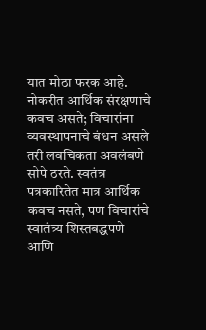यात मोठा फरक आहे. नोकरीत आर्थिक संरक्षणाचे कवच असते; विचारांना व्यवस्थापनाचे बंधन असले तरी लवचिकता अवलंबणे सोपे ठरते. स्वतंत्र पत्रकारितेत मात्र आर्थिक कवच नसते, पण विचारांचे स्वातंत्र्य शिस्तबद्धपणे आणि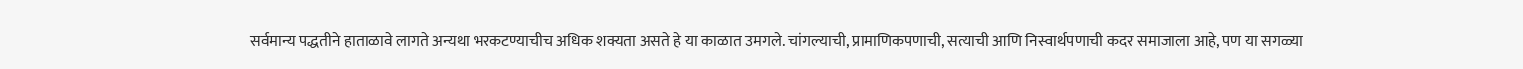सर्वमान्य पद्धतीने हाताळावे लागते अन्यथा भरकटण्याचीच अधिक शक्यता असते हे या काळात उमगले. चांगल्याची, प्रामाणिकपणाची, सत्याची आणि निस्वार्थपणाची कदर समाजाला आहे, पण या सगळ्या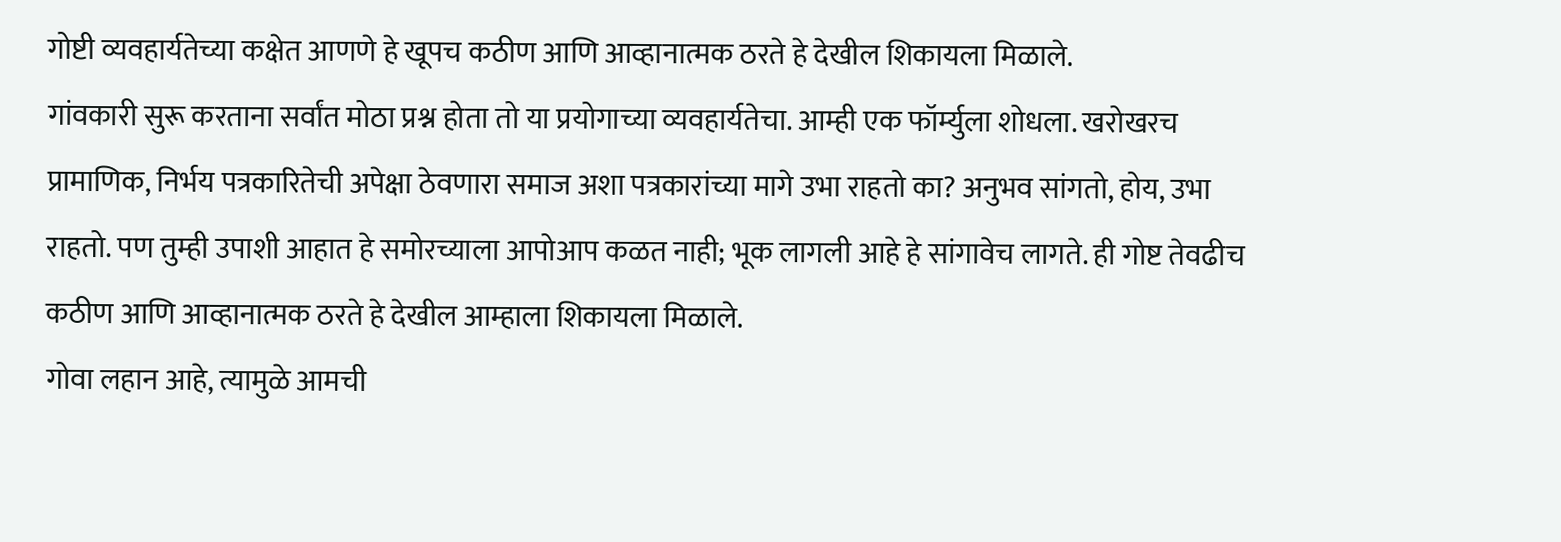गोष्टी व्यवहार्यतेच्या कक्षेत आणणे हे खूपच कठीण आणि आव्हानात्मक ठरते हे देखील शिकायला मिळाले.
गांवकारी सुरू करताना सर्वांत मोठा प्रश्न होता तो या प्रयोगाच्या व्यवहार्यतेचा. आम्ही एक फॉर्म्युला शोधला. खरोखरच प्रामाणिक, निर्भय पत्रकारितेची अपेक्षा ठेवणारा समाज अशा पत्रकारांच्या मागे उभा राहतो का? अनुभव सांगतो, होय, उभा राहतो. पण तुम्ही उपाशी आहात हे समोरच्याला आपोआप कळत नाही; भूक लागली आहे हे सांगावेच लागते. ही गोष्ट तेवढीच कठीण आणि आव्हानात्मक ठरते हे देखील आम्हाला शिकायला मिळाले.
गोवा लहान आहे, त्यामुळे आमची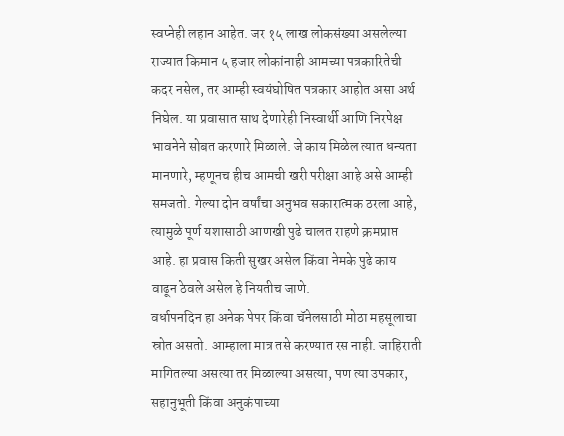स्वप्नेही लहान आहेत. जर १५ लाख लोकसंख्या असलेल्या राज्यात किमान ५ हजार लोकांनाही आमच्या पत्रकारितेची कदर नसेल, तर आम्ही स्वयंघोषित पत्रकार आहोत असा अर्थ निघेल. या प्रवासात साथ देणारेही निस्वार्थी आणि निरपेक्ष भावनेने सोबत करणारे मिळाले. जे काय मिळेल त्यात धन्यता मानणारे, म्हणूनच हीच आमची खरी परीक्षा आहे असे आम्ही समजतो. गेल्या दोन वर्षांचा अनुभव सकारात्मक ठरला आहे, त्यामुळे पूर्ण यशासाठी आणखी पुढे चालत राहणे क्रमप्राप्त आहे. हा प्रवास किती सुखर असेल किंवा नेमके पुढे काय वाढून ठेवले असेल हे नियतीच जाणे.
वर्धापनदिन हा अनेक पेपर किंवा चॅनेलसाठी मोठा महसूलाचा स्रोत असतो. आम्हाला मात्र तसे करण्यात रस नाही. जाहिराती मागितल्या असत्या तर मिळाल्या असत्या, पण त्या उपकार, सहानुभूती किंवा अनुकंपाच्या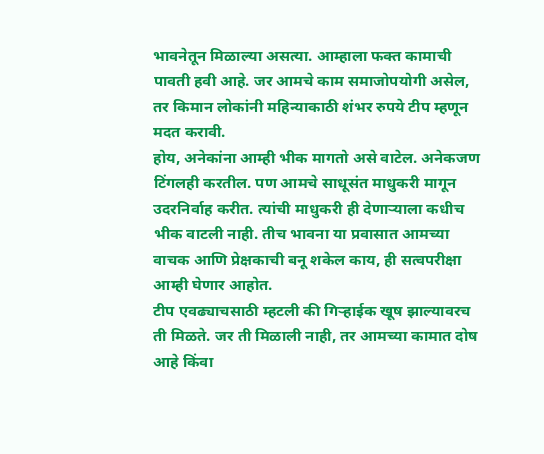भावनेतून मिळाल्या असत्या. आम्हाला फक्त कामाची पावती हवी आहे. जर आमचे काम समाजोपयोगी असेल, तर किमान लोकांनी महिन्याकाठी शंभर रुपये टीप म्हणून मदत करावी.
होय, अनेकांना आम्ही भीक मागतो असे वाटेल. अनेकजण टिंगलही करतील. पण आमचे साधूसंत माधुकरी मागून उदरनिर्वाह करीत. त्यांची माधुकरी ही देणाऱ्याला कधीच भीक वाटली नाही. तीच भावना या प्रवासात आमच्या वाचक आणि प्रेक्षकाची बनू शकेल काय, ही सत्वपरीक्षा आम्ही घेणार आहोत.
टीप एवढ्याचसाठी म्हटली की गिऱ्हाईक खूष झाल्यावरच ती मिळते. जर ती मिळाली नाही, तर आमच्या कामात दोष आहे किंवा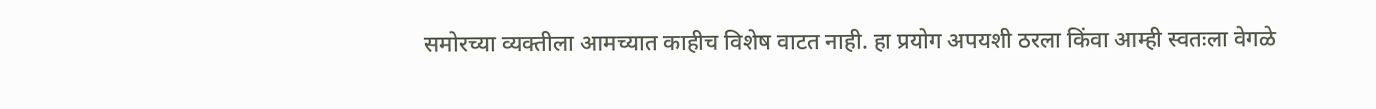समोरच्या व्यक्तीला आमच्यात काहीच विशेष वाटत नाही. हा प्रयोग अपयशी ठरला किंवा आम्ही स्वतःला वेगळे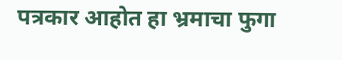पत्रकार आहोत हा भ्रमाचा फुगा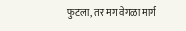फुटला, तर मग वेगळा मार्ग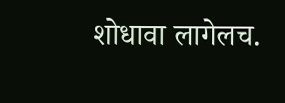शोधावा लागेलच.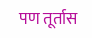पण तूर्तास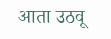आता उठवू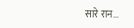सारे रान…